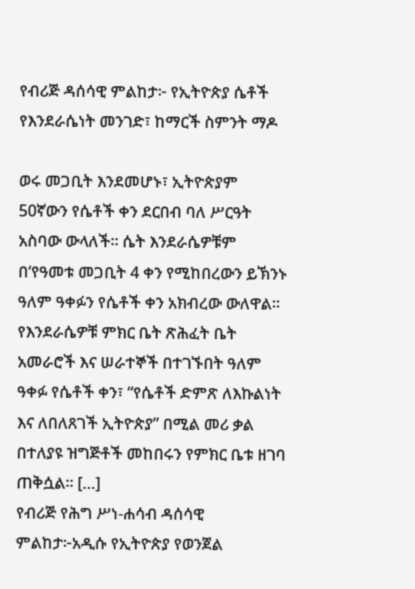የብሪጅ ዳሰሳዊ ምልከታ፦ የኢትዮጵያ ሴቶች የእንደራሴነት መንገድ፣ ከማርች ስምንት ማዶ

ወሩ መጋቢት እንደመሆኑ፣ ኢትዮጵያም 50ኛውን የሴቶች ቀን ደርበብ ባለ ሥርዓት አስባው ውላለች። ሴት እንደራሴዎቹም በ‘የዓመቱ መጋቢት 4 ቀን የሚከበረውን ይኽንኑ ዓለም ዓቀፉን የሴቶች ቀን አክብረው ውለዋል። የእንደራሴዎቹ ምክር ቤት ጽሕፈት ቤት አመራሮች እና ሠራተኞች በተገኙበት ዓለም ዓቀፉ የሴቶች ቀን፣ “የሴቶች ድምጽ ለእኩልነት እና ለበለጸገች ኢትዮጵያ” በሚል መሪ ቃል በተለያዩ ዝግጅቶች መከበሩን የምክር ቤቱ ዘገባ ጠቅሷል። […]
የብሪጅ የሕግ ሥነ-ሐሳብ ዳሰሳዊ ምልከታ፦አዲሱ የኢትዮጵያ የወንጀል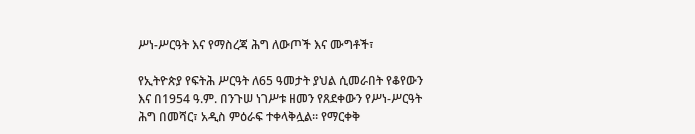ሥነ-ሥርዓት እና የማስረጃ ሕግ ለውጦች እና ሙግቶች፣

የኢትዮጵያ የፍትሕ ሥርዓት ለ65 ዓመታት ያህል ሲመራበት የቆየውን እና በ1954 ዓ.ም. በንጉሠ ነገሥቱ ዘመን የጸደቀውን የሥነ-ሥርዓት ሕግ በመሻር፣ አዲስ ምዕራፍ ተቀላቅሏል። የማርቀቅ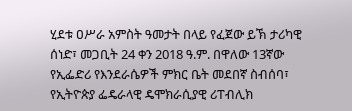ሂደቱ ዐሥራ አምስት ዓመታት በላይ የፈጀው ይኽ ታሪካዊ ሰነድ፣ መጋቢት 24 ቀን 2018 ዓ.ም. በዋለው 13ኛው የኢፌድሪ የእንደራሴዎች ምክር ቤት መደበኛ ስብሰባ፣ የኢትዮጵያ ፌዴራላዊ ዴሞክራሲያዊ ሪፐብሊክ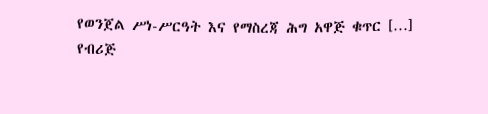የወንጀል ሥነ-ሥርዓት እና የማስረጃ ሕግ አዋጅ ቁጥር […]
የብሪጅ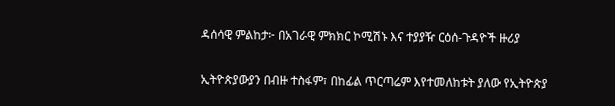ዳሰሳዊ ምልከታ፦ በአገራዊ ምክክር ኮሚሽኑ እና ተያያዥ ርዕሰ-ጉዳዮች ዙሪያ

ኢትዮጵያውያን በብዙ ተስፋም፣ በከፊል ጥርጣሬም እየተመለከቱት ያለው የኢትዮጵያ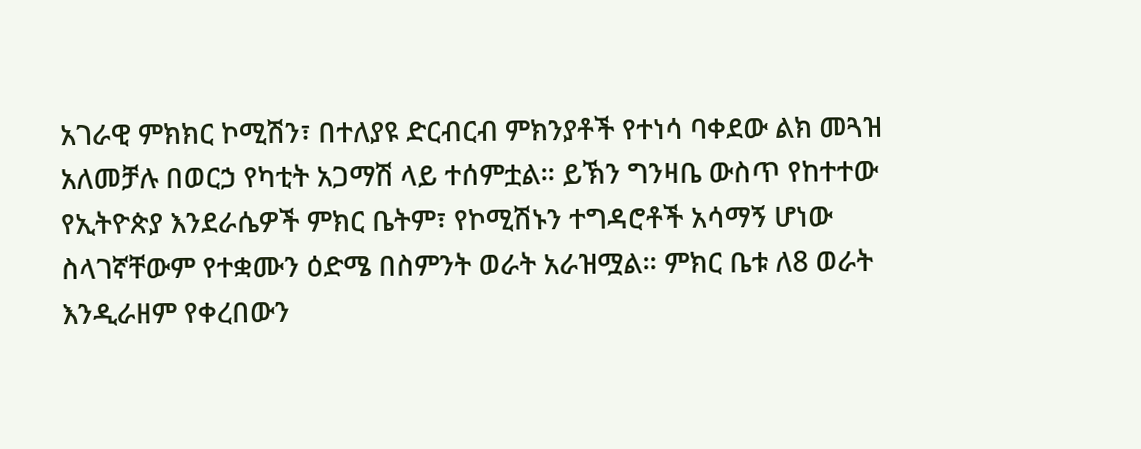አገራዊ ምክክር ኮሚሽን፣ በተለያዩ ድርብርብ ምክንያቶች የተነሳ ባቀደው ልክ መጓዝ አለመቻሉ በወርኃ የካቲት አጋማሽ ላይ ተሰምቷል። ይኽን ግንዛቤ ውስጥ የከተተው የኢትዮጵያ እንደራሴዎች ምክር ቤትም፣ የኮሚሽኑን ተግዳሮቶች አሳማኝ ሆነው ስላገኛቸውም የተቋሙን ዕድሜ በስምንት ወራት አራዝሟል። ምክር ቤቱ ለ8 ወራት እንዲራዘም የቀረበውን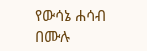የውሳኔ ሐሳብ በሙሉ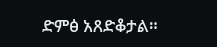ድምፅ አጸድቆታል።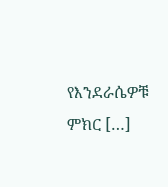የእንደራሴዎቹ ምክር […]